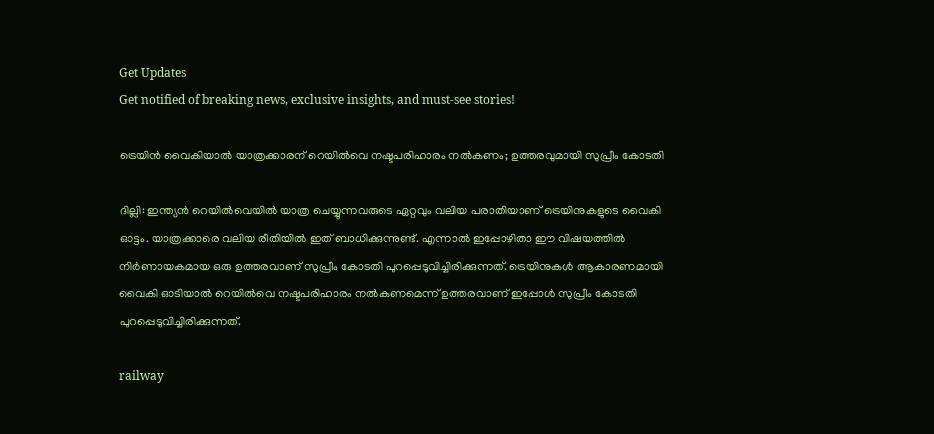Get Updates
Get notified of breaking news, exclusive insights, and must-see stories!

ട്രെയിന്‍ വൈകിയാല്‍ യാത്രക്കാരന് റെയില്‍വെ നഷ്ടപരിഹാരം നല്‍കണം; ഉത്തരവുമായി സുപ്രീം കോടതി

ദില്ലി: ഇന്ത്യന്‍ റെയില്‍വെയില്‍ യാത്ര ചെയ്യുന്നവരുടെ ഏറ്റവും വലിയ പരാതിയാണ് ട്രെയിനുകളുടെ വൈകി ഓട്ടം. യാത്രക്കാരെ വലിയ രീതിയില്‍ ഇത് ബാധിക്കുന്നുണ്ട്. എന്നാല്‍ ഇപ്പോഴിതാ ഈ വിഷയത്തില്‍ നിര്‍ണായകമായ ഒരു ഉത്തരവാണ് സുപ്രീം കോടതി പുറപ്പെടുവിച്ചിരിക്കുന്നത്. ട്രെയിനുകള്‍ ആകാരണമായി വൈകി ഓടിയാല്‍ റെയില്‍വെ നഷ്ടപരിഹാരം നല്‍കണമെന്ന് ഉത്തരവാണ് ഇപ്പോള്‍ സുപ്രീം കോടതി പുറപ്പെടുവിച്ചിരിക്കുന്നത്.

railway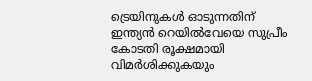ട്രെയിനുകള്‍ ഓടുന്നതിന് ഇന്ത്യന്‍ റെയില്‍വേയെ സുപ്രീം കോടതി രൂക്ഷമായി വിമര്‍ശിക്കുകയും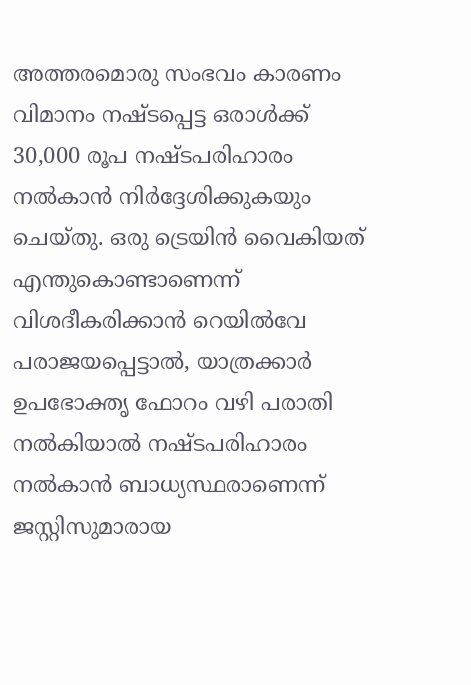അത്തരമൊരു സംഭവം കാരണം വിമാനം നഷ്ടപ്പെട്ട ഒരാള്‍ക്ക് 30,000 രൂപ നഷ്ടപരിഹാരം നല്‍കാന്‍ നിര്‍ദ്ദേശിക്കുകയും ചെയ്തു. ഒരു ട്രെയിന്‍ വൈകിയത് എന്തുകൊണ്ടാണെന്ന് വിശദീകരിക്കാന്‍ റെയില്‍വേ പരാജയപ്പെട്ടാല്‍, യാത്രക്കാര്‍ ഉപഭോക്തൃ ഫോറം വഴി പരാതി നല്‍കിയാല്‍ നഷ്ടപരിഹാരം നല്‍കാന്‍ ബാധ്യസ്ഥരാണെന്ന് ജസ്റ്റിസുമാരായ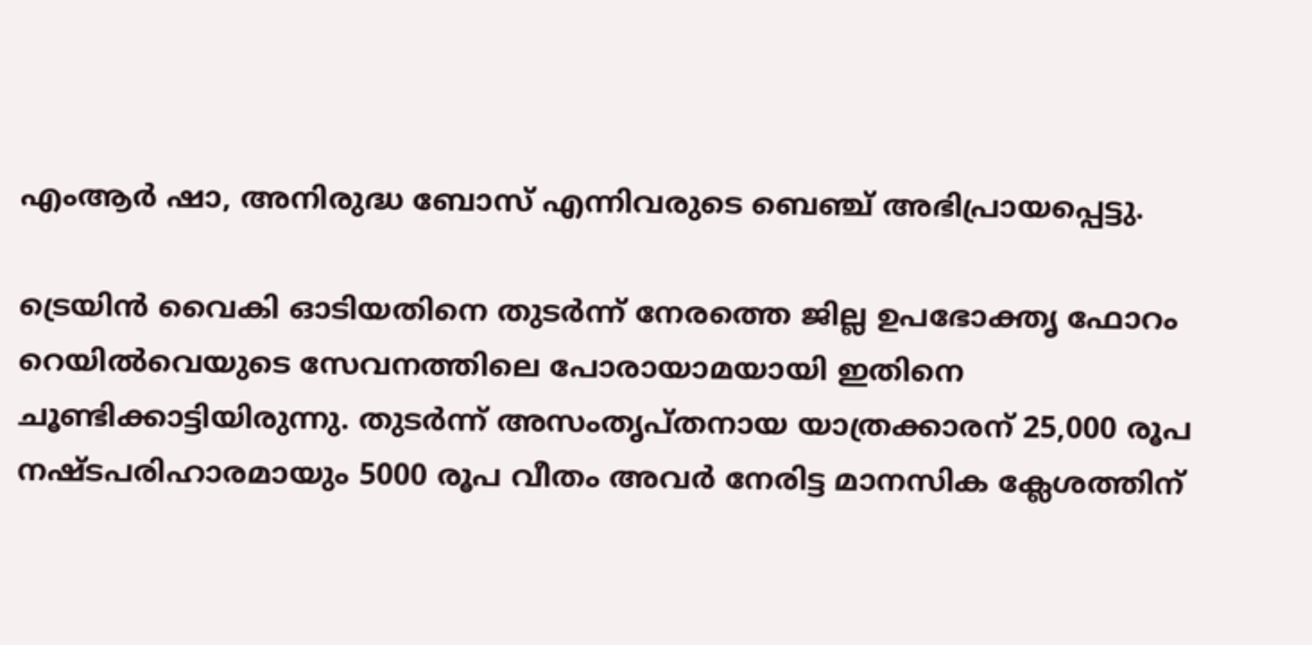എംആര്‍ ഷാ, അനിരുദ്ധ ബോസ് എന്നിവരുടെ ബെഞ്ച് അഭിപ്രായപ്പെട്ടു.

ട്രെയിന്‍ വൈകി ഓടിയതിനെ തുടര്‍ന്ന് നേരത്തെ ജില്ല ഉപഭോക്തൃ ഫോറം റെയില്‍വെയുടെ സേവനത്തിലെ പോരായാമയായി ഇതിനെ ചൂണ്ടിക്കാട്ടിയിരുന്നു. തുടര്‍ന്ന് അസംതൃപ്തനായ യാത്രക്കാരന് 25,000 രൂപ നഷ്ടപരിഹാരമായും 5000 രൂപ വീതം അവര്‍ നേരിട്ട മാനസിക ക്ലേശത്തിന്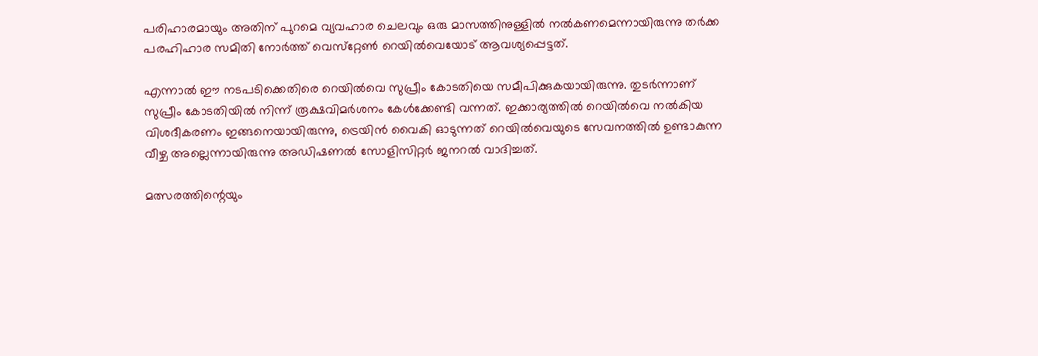പരിഹാരമായും അതിന് പുറമെ വ്യവഹാര ചെലവും ഒരു മാസത്തിനുള്ളില്‍ നല്‍കണമെന്നായിരുന്നു തര്‍ക്ക പരഹിഹാര സമിതി നോര്‍ത്ത് വെസ്‌റ്റേണ്‍ റെയില്‍വെയോട് ആവശ്യപ്പെട്ടത്.

എന്നാല്‍ ഈ നടപടിക്കെതിരെ റെയില്‍വെ സുപ്രീം കോടതിയെ സമീപിക്കുകയായിരുന്നു. തുടര്‍ന്നാണ് സുപ്രീം കോടതിയില്‍ നിന്ന് രൂക്ഷവിമര്‍ശനം കേള്‍ക്കേണ്ടി വന്നത്. ഇക്കാര്യത്തില്‍ റെയില്‍വെ നല്‍കിയ വിശദീകരണം ഇങ്ങനെയായിരുന്നു, ട്രെയിന്‍ വൈകി ഓടുന്നത് റെയില്‍വെയുടെ സേവനത്തില്‍ ഉണ്ടാകുന്ന വീഴ്ച അല്ലെന്നായിരുന്നു അഡിഷണല്‍ സോളിസിറ്റര്‍ ജനറല്‍ വാദിച്ചത്.

മത്സരത്തിന്റെയും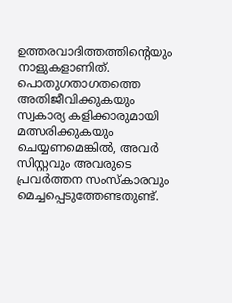ഉത്തരവാദിത്തത്തിന്റെയും നാളുകളാണിത്. പൊതുഗതാഗതത്തെ അതിജീവിക്കുകയും സ്വകാര്യ കളിക്കാരുമായി മത്സരിക്കുകയും ചെയ്യണമെങ്കില്‍, അവര്‍ സിസ്റ്റവും അവരുടെ പ്രവര്‍ത്തന സംസ്‌കാരവും മെച്ചപ്പെടുത്തേണ്ടതുണ്ട്.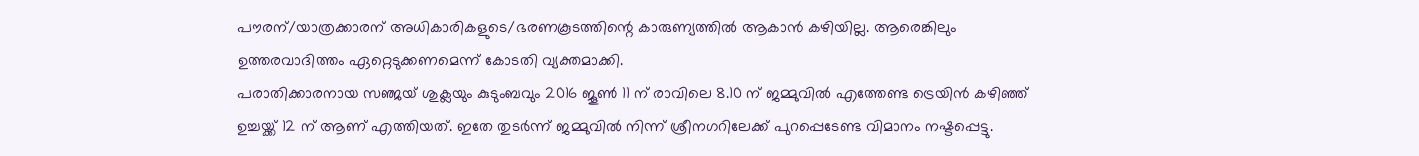പൗരന്/യാത്രക്കാരന് അധികാരികളുടെ/ഭരണകൂടത്തിന്റെ കാരുണ്യത്തില്‍ ആകാന്‍ കഴിയില്ല. ആരെങ്കിലും ഉത്തരവാദിത്തം ഏറ്റെടുക്കണമെന്ന് കോടതി വ്യക്തമാക്കി.
പരാതിക്കാരനായ സഞ്ജയ് ശുക്ലയും കുടുംബവും 2016 ജൂണ്‍ 11 ന് രാവിലെ 8.10 ന് ജമ്മുവില്‍ എത്തേണ്ട ട്രെയിന്‍ കഴിഞ്ഞ് ഉച്ചയ്ക്ക് 12 ന് ആണ് എത്തിയത്. ഇതേ തുടര്‍ന്ന് ജമ്മുവില്‍ നിന്ന് ശ്രീനഗറിലേക്ക് പുറപ്പെടേണ്ട വിമാനം നഷ്ടപ്പെട്ടു.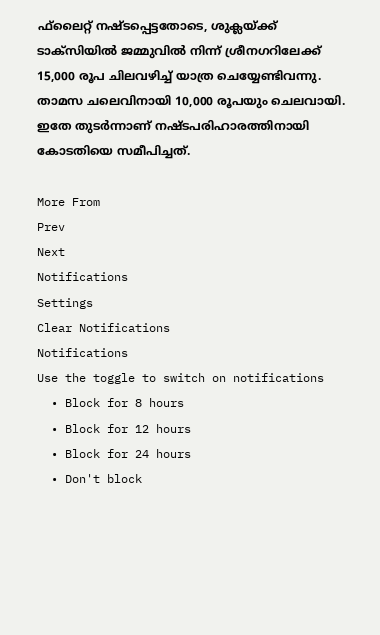ഫ്‌ലൈറ്റ് നഷ്ടപ്പെട്ടതോടെ, ശുക്ലയ്ക്ക് ടാക്‌സിയില്‍ ജമ്മുവില്‍ നിന്ന് ശ്രീനഗറിലേക്ക് 15,000 രൂപ ചിലവഴിച്ച് യാത്ര ചെയ്യേണ്ടിവന്നു. താമസ ചലെവിനായി 10,000 രൂപയും ചെലവായി. ഇതേ തുടര്‍ന്നാണ് നഷ്ടപരിഹാരത്തിനായി കോടതിയെ സമീപിച്ചത്.

More From
Prev
Next
Notifications
Settings
Clear Notifications
Notifications
Use the toggle to switch on notifications
  • Block for 8 hours
  • Block for 12 hours
  • Block for 24 hours
  • Don't block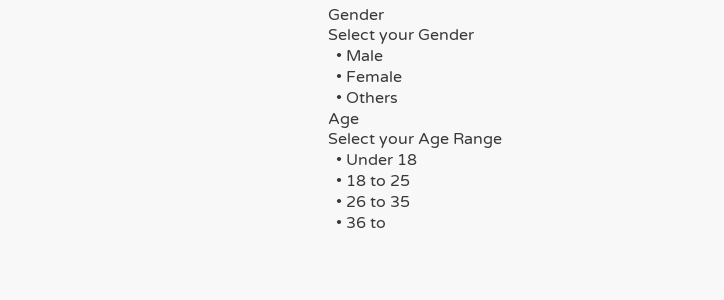Gender
Select your Gender
  • Male
  • Female
  • Others
Age
Select your Age Range
  • Under 18
  • 18 to 25
  • 26 to 35
  • 36 to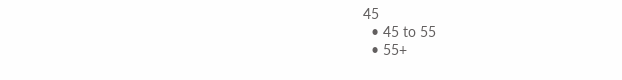45
  • 45 to 55
  • 55+